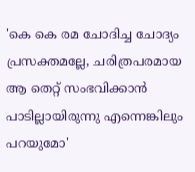'കെ കെ രമ ചോദിച്ച ചോദ്യം പ്രസക്തമല്ലേ, ചരിത്രപരമായ ആ തെറ്റ് സംഭവിക്കാന്‍ പാടില്ലായിരുന്നു എന്നെങ്കിലും പറയുമോ'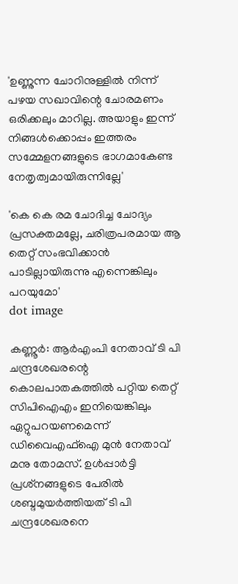'ഉണ്ണുന്ന ചോറിനുള്ളില്‍ നിന്ന് പഴയ സഖാവിന്റെ ചോരമണം ഒരിക്കലും മാറില്ല. അയാളും ഇന്ന് നിങ്ങള്‍ക്കൊപ്പം ഇത്തരം സമ്മേളനങ്ങളുടെ ഭാഗമാകേണ്ട നേതൃത്വമായിരുന്നില്ലേ'

'കെ കെ രമ ചോദിച്ച ചോദ്യം പ്രസക്തമല്ലേ, ചരിത്രപരമായ ആ തെറ്റ് സംഭവിക്കാന്‍ പാടില്ലായിരുന്നു എന്നെങ്കിലും പറയുമോ'
dot image

കണ്ണൂര്‍: ആര്‍എംപി നേതാവ് ടി പി ചന്ദ്രശേഖരന്റെ കൊലപാതകത്തില്‍ പറ്റിയ തെറ്റ് സിപിഐഎം ഇനിയെങ്കിലും ഏറ്റുപറയണമെന്ന് ഡിവൈഎഫ്‌ഐ മുന്‍ നേതാവ് മനു തോമസ്. ഉള്‍പ്പാര്‍ട്ടി പ്രശ്‌നങ്ങളുടെ പേരില്‍ ശബ്ദമുയര്‍ത്തിയത് ടി പി ചന്ദ്രശേഖരനെ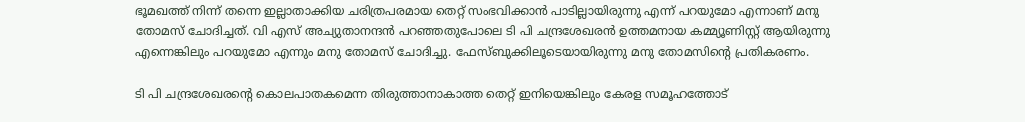ഭൂമഖത്ത് നിന്ന് തന്നെ ഇല്ലാതാക്കിയ ചരിത്രപരമായ തെറ്റ് സംഭവിക്കാന്‍ പാടില്ലായിരുന്നു എന്ന് പറയുമോ എന്നാണ് മനു തോമസ് ചോദിച്ചത്. വി എസ് അച്യുതാനന്ദന്‍ പറഞ്ഞതുപോലെ ടി പി ചന്ദ്രശേഖരന്‍ ഉത്തമനായ കമ്മ്യൂണിസ്റ്റ് ആയിരുന്നു എന്നെങ്കിലും പറയുമോ എന്നും മനു തോമസ് ചോദിച്ചു. ഫേസ്ബുക്കിലൂടെയായിരുന്നു മനു തോമസിന്റെ പ്രതികരണം.

ടി പി ചന്ദ്രശേഖരന്റെ കൊലപാതകമെന്ന തിരുത്താനാകാത്ത തെറ്റ് ഇനിയെങ്കിലും കേരള സമൂഹത്തോട്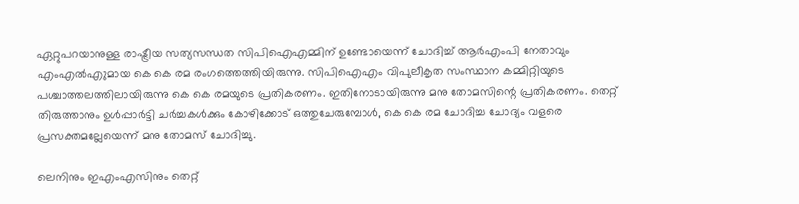ഏറ്റുപറയാനുള്ള രാഷ്ട്രീയ സത്യസന്ധത സിപിഐഎമ്മിന് ഉണ്ടോയെന്ന് ചോദിച്ച് ആര്‍എംപി നേതാവും എംഎല്‍എുമായ കെ കെ രമ രംഗത്തെത്തിയിരുന്നു. സിപിഐഎം വിപുലീകൃത സംസ്ഥാന കമ്മിറ്റിയുടെ പശ്ചാത്തലത്തിലായിരുന്നു കെ കെ രമയുടെ പ്രതികരണം. ഇതിനോടായിരുന്നു മനു തോമസിന്റെ പ്രതികരണം. തെറ്റ് തിരുത്താനും ഉള്‍പ്പാര്‍ട്ടി ചര്‍ച്ചകള്‍ക്കും കോഴിക്കോട് ഒത്തുചേരുമ്പോള്‍, കെ കെ രമ ചോദിച്ച ചോദ്യം വളരെ പ്രസക്തമല്ലേയെന്ന് മനു തോമസ് ചോദിച്ചു.

ലെനിനും ഇഎംഎസിനും തെറ്റ്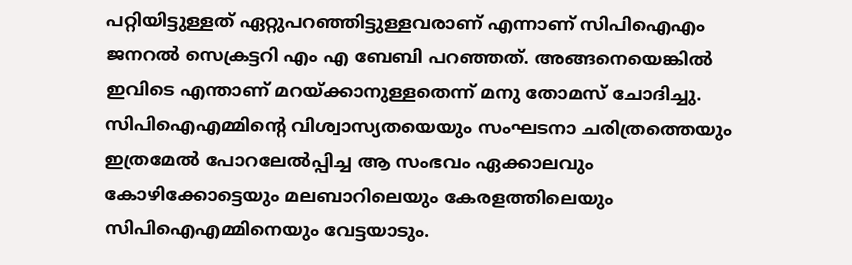പറ്റിയിട്ടുള്ളത് ഏറ്റുപറഞ്ഞിട്ടുള്ളവരാണ് എന്നാണ് സിപിഐഎം ജനറല്‍ സെക്രട്ടറി എം എ ബേബി പറഞ്ഞത്. അങ്ങനെയെങ്കില്‍ ഇവിടെ എന്താണ് മറയ്ക്കാനുള്ളതെന്ന് മനു തോമസ് ചോദിച്ചു. സിപിഐഎമ്മിന്റെ വിശ്വാസ്യതയെയും സംഘടനാ ചരിത്രത്തെയും ഇത്രമേല്‍ പോറലേല്‍പ്പിച്ച ആ സംഭവം ഏക്കാലവും കോഴിക്കോട്ടെയും മലബാറിലെയും കേരളത്തിലെയും സിപിഐഎമ്മിനെയും വേട്ടയാടും.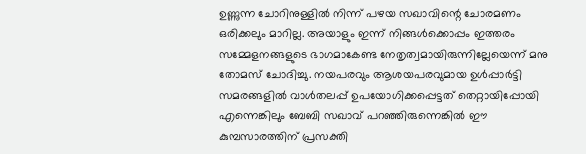ഉണ്ണുന്ന ചോറിനുള്ളില്‍ നിന്ന് പഴയ സഖാവിന്റെ ചോരമണം ഒരിക്കലും മാറില്ല. അയാളും ഇന്ന് നിങ്ങള്‍ക്കൊപ്പം ഇത്തരം സമ്മേളനങ്ങളുടെ ഭാഗമാകേണ്ട നേതൃത്വമായിരുന്നില്ലേയെന്ന് മനു തോമസ് ചോദിച്ചു. നയപരവും ആശയപരവുമായ ഉള്‍പ്പാര്‍ട്ടി സമരങ്ങളില്‍ വാള്‍തലപ്പ് ഉപയോഗിക്കപ്പെട്ടത് തെറ്റായിപ്പോയി എന്നെങ്കിലും ബേബി സഖാവ് പറഞ്ഞിരുന്നെങ്കില്‍ ഈ കുമ്പസാരത്തിന് പ്രസക്തി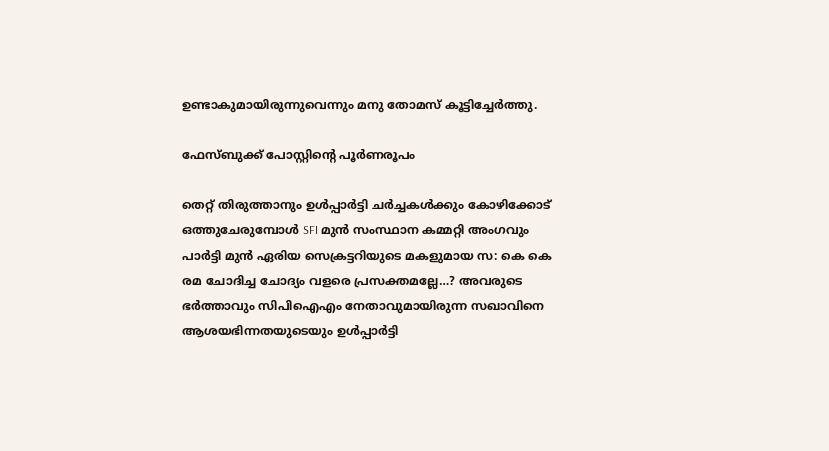ഉണ്ടാകുമായിരുന്നുവെന്നും മനു തോമസ് കൂട്ടിച്ചേര്‍ത്തു.

ഫേസ്ബുക്ക് പോസ്റ്റിന്റെ പൂര്‍ണരൂപം

തെറ്റ് തിരുത്താനും ഉള്‍പ്പാര്‍ട്ടി ചര്‍ച്ചകള്‍ക്കും കോഴിക്കോട് ഒത്തുചേരുമ്പോള്‍ SFI മുന്‍ സംസ്ഥാന കമ്മറ്റി അംഗവും പാര്‍ട്ടി മുന്‍ ഏരിയ സെക്രട്ടറിയുടെ മകളുമായ സ: കെ കെ രമ ചോദിച്ച ചോദ്യം വളരെ പ്രസക്തമല്ലേ…? അവരുടെ ഭര്‍ത്താവും സിപിഐഎം നേതാവുമായിരുന്ന സഖാവിനെ ആശയഭിന്നതയുടെയും ഉള്‍പ്പാര്‍ട്ടി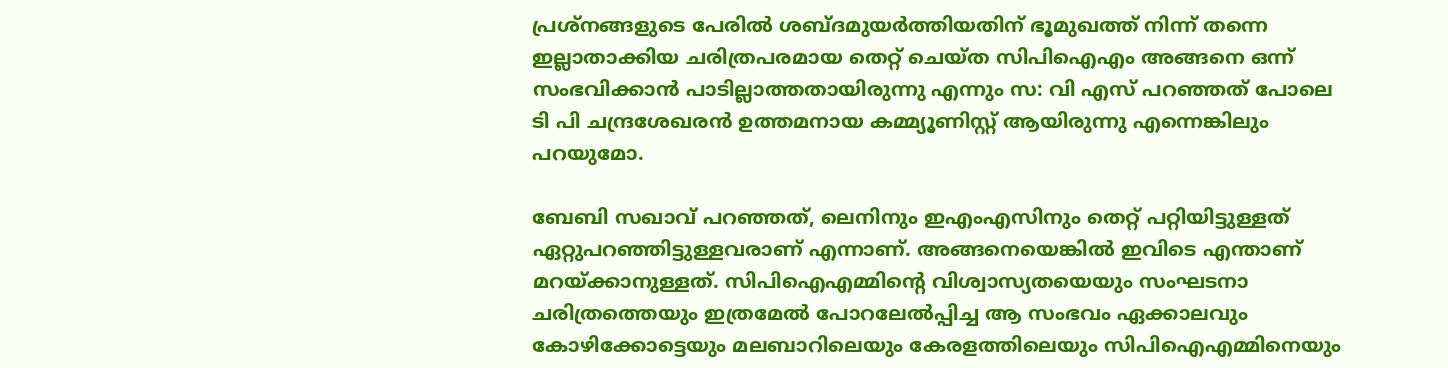പ്രശ്‌നങ്ങളുടെ പേരില്‍ ശബ്ദമുയര്‍ത്തിയതിന് ഭൂമുഖത്ത് നിന്ന് തന്നെ ഇല്ലാതാക്കിയ ചരിത്രപരമായ തെറ്റ് ചെയ്ത സിപിഐഎം അങ്ങനെ ഒന്ന് സംഭവിക്കാന്‍ പാടില്ലാത്തതായിരുന്നു എന്നും സ: വി എസ് പറഞ്ഞത് പോലെ ടി പി ചന്ദ്രശേഖരന്‍ ഉത്തമനായ കമ്മ്യൂണിസ്റ്റ് ആയിരുന്നു എന്നെങ്കിലും പറയുമോ.

ബേബി സഖാവ് പറഞ്ഞത്, ലെനിനും ഇഎംഎസിനും തെറ്റ് പറ്റിയിട്ടുള്ളത് ഏറ്റുപറഞ്ഞിട്ടുള്ളവരാണ് എന്നാണ്. അങ്ങനെയെങ്കില്‍ ഇവിടെ എന്താണ് മറയ്ക്കാനുള്ളത്. സിപിഐഎമ്മിന്റെ വിശ്വാസ്യതയെയും സംഘടനാ ചരിത്രത്തെയും ഇത്രമേല്‍ പോറലേല്‍പ്പിച്ച ആ സംഭവം ഏക്കാലവും കോഴിക്കോട്ടെയും മലബാറിലെയും കേരളത്തിലെയും സിപിഐഎമ്മിനെയും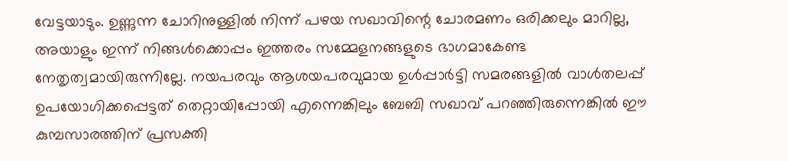വേട്ടയാടും. ഉണ്ണുന്ന ചോറിനുള്ളില്‍ നിന്ന് പഴയ സഖാവിന്റെ ചോരമണം ഒരിക്കലും മാറില്ല, അയാളും ഇന്ന് നിങ്ങള്‍ക്കൊപ്പം ഇത്തരം സമ്മേളനങ്ങളുടെ ഭാഗമാകേണ്ട നേതൃത്വമായിരുന്നില്ലേ. നയപരവും ആശയപരവുമായ ഉള്‍പ്പാര്‍ട്ടി സമരങ്ങളില്‍ വാള്‍തലപ്പ് ഉപയോഗിക്കപ്പെട്ടത് തെറ്റായിപ്പോയി എന്നെങ്കിലും ബേബി സഖാവ് പറഞ്ഞിരുന്നെങ്കില്‍ ഈ കുമ്പസാരത്തിന് പ്രസക്തി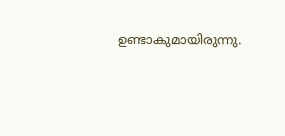ഉണ്ടാകുമായിരുന്നു.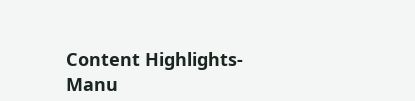Content Highlights- Manu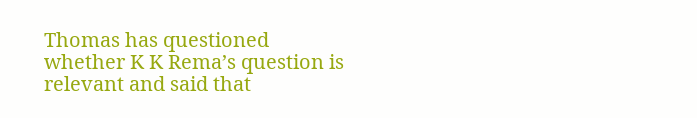Thomas has questioned whether K K Rema’s question is relevant and said that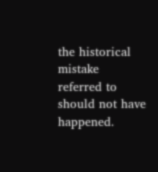the historical mistake referred to should not have happened.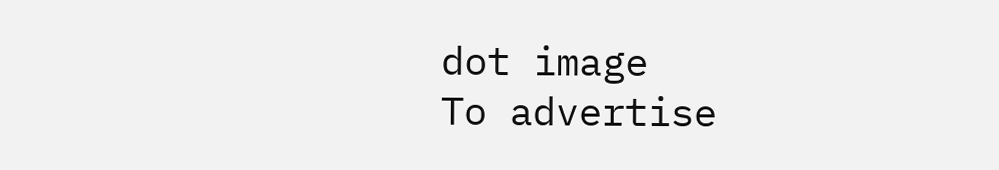dot image
To advertise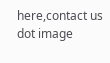here,contact us
dot image